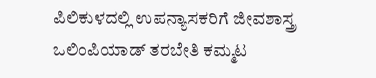ಪಿಲಿಕುಳದಲ್ಲಿ ಉಪನ್ಯಾಸಕರಿಗೆ ಜೀವಶಾಸ್ತ್ರ ಒಲಿಂಪಿಯಾಡ್ ತರಬೇತಿ ಕಮ್ಮಟ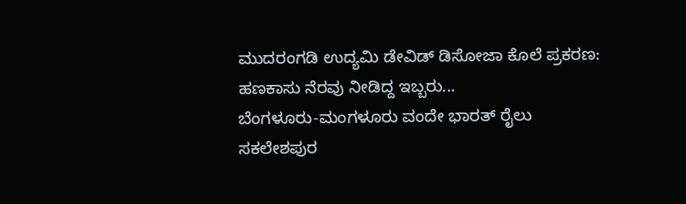ಮುದರಂಗಡಿ ಉದ್ಯಮಿ ಡೇವಿಡ್ ಡಿಸೋಜಾ ಕೊಲೆ ಪ್ರಕರಣ: ಹಣಕಾಸು ನೆರವು ನೀಡಿದ್ದ ಇಬ್ಬರು...
ಬೆಂಗಳೂರು-ಮಂಗಳೂರು ವಂದೇ ಭಾರತ್ ರೈಲು ಸಕಲೇಶಪುರ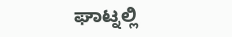ಘಾಟ್ನಲ್ಲಿ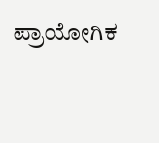ಪ್ರಾಯೋಗಿಕ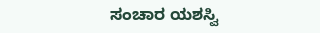ಸಂಚಾರ ಯಶಸ್ವಿ